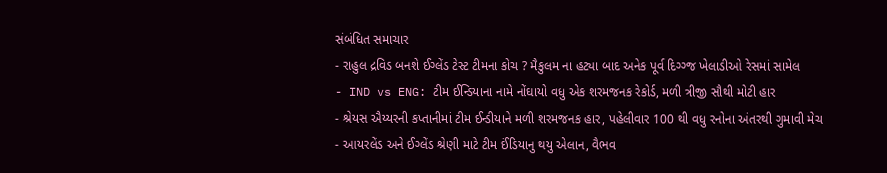સંબંધિત સમાચાર
- રાહુલ દ્રવિડ બનશે ઈગ્લેંડ ટેસ્ટ ટીમના કોચ ? મૈકુલમ ના હટ્યા બાદ અનેક પૂર્વ દિગ્ગ્જ ખેલાડીઓ રેસમાં સામેલ
- IND vs ENG: ટીમ ઈન્ડિયાના નામે નોંઘાયો વધુ એક શરમજનક રેકોર્ડ, મળી ત્રીજી સૌથી મોટી હાર
- શ્રેયસ ઐય્યરની કપ્તાનીમાં ટીમ ઈન્ડીયાને મળી શરમજનક હાર, પહેલીવાર 100 થી વધુ રનોના અંતરથી ગુમાવી મેચ
- આયરલેંડ અને ઈગ્લેંડ શ્રેણી માટે ટીમ ઈંડિયાનુ થયુ એલાન, વૈભવ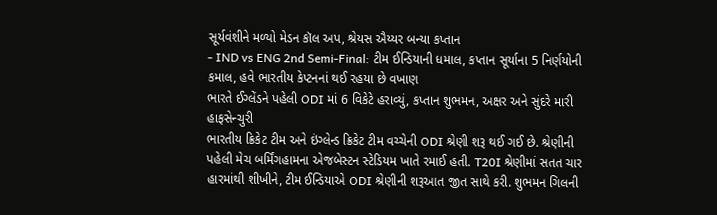સૂર્યવંશીને મળ્યો મેડન કૉલ અપ, શ્રેયસ ઐય્યર બન્યા કપ્તાન
- IND vs ENG 2nd Semi-Final: ટીમ ઈન્ડિયાની ધમાલ, કપ્તાન સૂર્યાના 5 નિર્ણયોની કમાલ, હવે ભારતીય કેપ્ટનનાં થઈ રહયા છે વખાણ
ભારતે ઈગ્લેંડને પહેલી ODI માં 6 વિકેટે હરાવ્યું, કપ્તાન શુભમન, અક્ષર અને સુંદરે મારી હાફસેન્ચુરી
ભારતીય ક્રિકેટ ટીમ અને ઇંગ્લેન્ડ ક્રિકેટ ટીમ વચ્ચેની ODI શ્રેણી શરૂ થઈ ગઈ છે. શ્રેણીની પહેલી મેચ બર્મિંગહામના એજબેસ્ટન સ્ટેડિયમ ખાતે રમાઈ હતી. T20I શ્રેણીમાં સતત ચાર હારમાંથી શીખીને, ટીમ ઈન્ડિયાએ ODI શ્રેણીની શરૂઆત જીત સાથે કરી. શુભમન ગિલની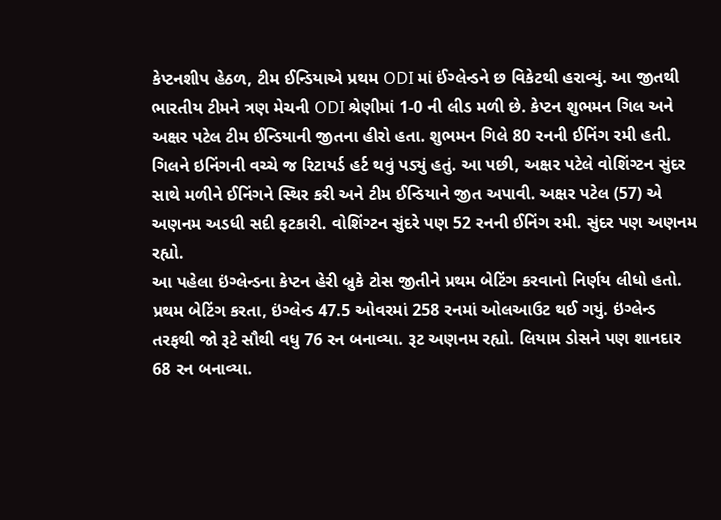કેપ્ટનશીપ હેઠળ, ટીમ ઈન્ડિયાએ પ્રથમ ODI માં ઈંગ્લેન્ડને છ વિકેટથી હરાવ્યું. આ જીતથી ભારતીય ટીમને ત્રણ મેચની ODI શ્રેણીમાં 1-0 ની લીડ મળી છે. કેપ્ટન શુભમન ગિલ અને અક્ષર પટેલ ટીમ ઈન્ડિયાની જીતના હીરો હતા. શુભમન ગિલે 80 રનની ઈનિંગ રમી હતી. ગિલને ઇનિંગની વચ્ચે જ રિટાયર્ડ હર્ટ થવું પડ્યું હતું. આ પછી, અક્ષર પટેલે વોશિંગ્ટન સુંદર સાથે મળીને ઈનિંગને સ્થિર કરી અને ટીમ ઈન્ડિયાને જીત અપાવી. અક્ષર પટેલ (57) એ અણનમ અડધી સદી ફટકારી. વોશિંગ્ટન સુંદરે પણ 52 રનની ઈનિંગ રમી. સુંદર પણ અણનમ રહ્યો.
આ પહેલા ઇંગ્લેન્ડના કેપ્ટન હેરી બ્રુકે ટોસ જીતીને પ્રથમ બેટિંગ કરવાનો નિર્ણય લીધો હતો. પ્રથમ બેટિંગ કરતા, ઇંગ્લેન્ડ 47.5 ઓવરમાં 258 રનમાં ઓલઆઉટ થઈ ગયું. ઇંગ્લેન્ડ તરફથી જો રૂટે સૌથી વધુ 76 રન બનાવ્યા. રૂટ અણનમ રહ્યો. લિયામ ડોસને પણ શાનદાર 68 રન બનાવ્યા.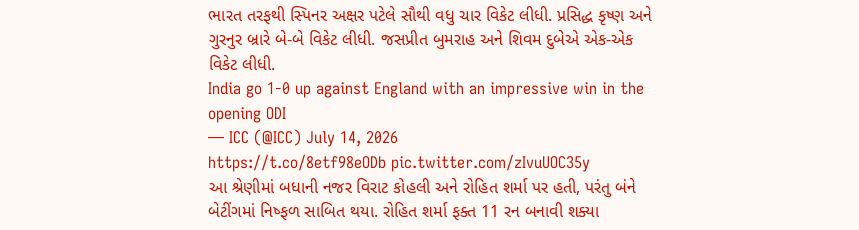ભારત તરફથી સ્પિનર અક્ષર પટેલે સૌથી વધુ ચાર વિકેટ લીધી. પ્રસિદ્ધ કૃષ્ણ અને ગુરનુર બ્રારે બે-બે વિકેટ લીધી. જસપ્રીત બુમરાહ અને શિવમ દુબેએ એક-એક વિકેટ લીધી.
India go 1-0 up against England with an impressive win in the opening ODI
— ICC (@ICC) July 14, 2026
https://t.co/8etf98eODb pic.twitter.com/zIvuUOC35y
આ શ્રેણીમાં બધાની નજર વિરાટ કોહલી અને રોહિત શર્મા પર હતી, પરંતુ બંને બેટીંગમાં નિષ્ફળ સાબિત થયા. રોહિત શર્મા ફક્ત 11 રન બનાવી શક્યા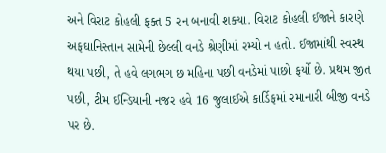અને વિરાટ કોહલી ફક્ત 5 રન બનાવી શક્યા. વિરાટ કોહલી ઈજાને કારણે અફઘાનિસ્તાન સામેની છેલ્લી વનડે શ્રેણીમાં રમ્યો ન હતો. ઈજામાંથી સ્વસ્થ થયા પછી, તે હવે લગભગ છ મહિના પછી વનડેમાં પાછો ફર્યો છે. પ્રથમ જીત પછી, ટીમ ઈન્ડિયાની નજર હવે 16 જુલાઈએ કાર્ડિફમાં રમાનારી બીજી વનડે પર છે.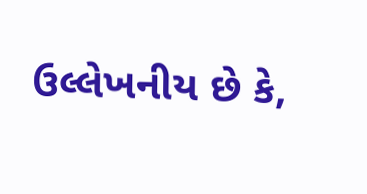ઉલ્લેખનીય છે કે,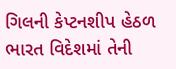ગિલની કેપ્ટનશીપ હેઠળ ભારત વિદેશમાં તેની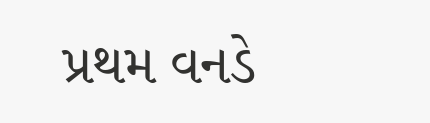પ્રથમ વનડે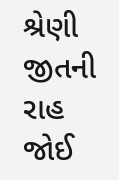શ્રેણી જીતની રાહ જોઈ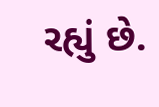રહ્યું છે.